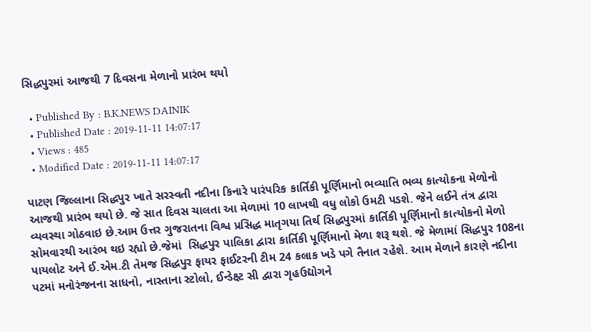સિદ્ધપુરમાં આજથી 7 દિવસના મેળાનો પ્રારંભ થયો

  • Published By : B.K.NEWS DAINIK
  • Published Date : 2019-11-11 14:07:17
  • Views : 485
  • Modified Date : 2019-11-11 14:07:17

પાટણ જિલ્લાના સિદ્ધપુર ખાતે સરસ્વતી નદીના કિનારે પારંપરિક કાર્તિકી પૂર્ણિમાનો ભવ્યાતિ ભવ્ય કાત્યોકના મેળોનો આજથી પ્રારંભ થયો છે. જે સાત દિવસ ચાલતા આ મેળામાં 10 લાખથી વધુ લોકો ઉમટી પડશે. જેને લઈને તંત્ર દ્વારા વ્યવસ્થા ગોઠવાઇ છે.આમ ઉત્તર ગુજરાતના વિશ્વ પ્રસિદ્ધ માતૃગયા તિર્થ સિદ્ધપુરમાં કાર્તિકી પૂર્ણિમાનો કાત્યોકનો મેળો સોમવારથી આરંભ થઇ રહ્યો છે.જેમાં  સિદ્ધપુર પાલિકા દ્વારા કાર્તિકી પૂર્ણિમાનો મેળા શરૂ થશે. જે મેળામાં સિદ્ધપુર 108ના પાયલોટ અને ઈ.એમ.ટી તેમજ સિદ્ધપુર ફાયર ફાઈટરની ટીમ 24 કલાક ખડે પગે તૈનાત રહેશે. આમ મેળાને કારણે નદીના પટમાં મનોરંજનના સાધનો, નાસ્તાના સ્ટોલો, ઈન્ડેક્ષ્ટ સી દ્વારા ગૃહઉદ્યોગને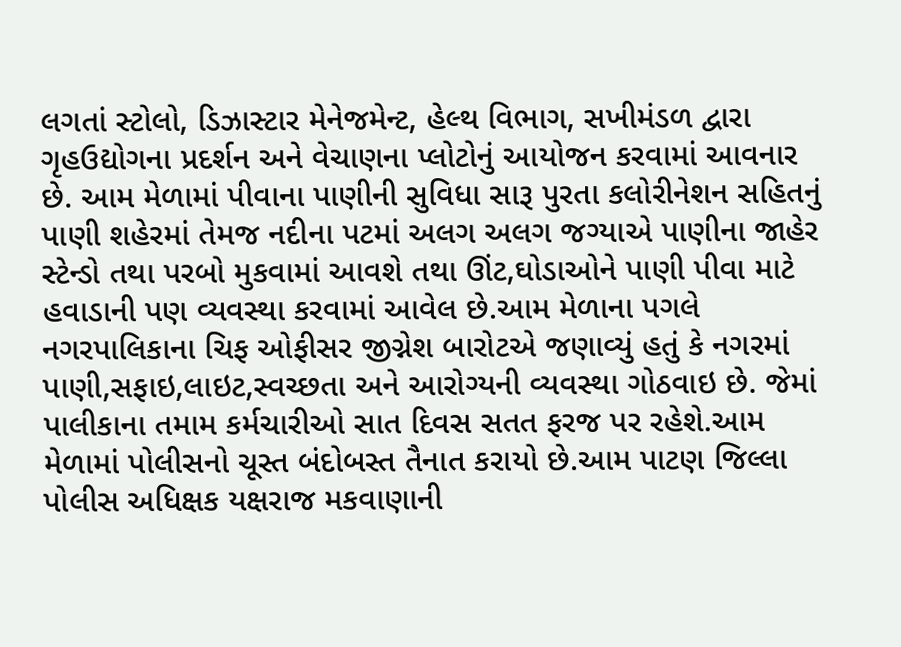લગતાં સ્ટોલો, ડિઝાસ્ટાર મેનેજમેન્ટ, હેલ્થ વિભાગ, સખીમંડળ દ્વારા ગૃહઉદ્યોગના પ્રદર્શન અને વેચાણના પ્લોટોનું આયોજન કરવામાં આવનાર છે. આમ મેળામાં પીવાના પાણીની સુવિધા સારૂ પુરતા કલોરીનેશન સહિતનું પાણી શહેરમાં તેમજ નદીના પટમાં અલગ અલગ જગ્યાએ પાણીના જાહેર સ્ટેન્ડો તથા પરબો મુકવામાં આવશે તથા ઊંટ,ઘોડાઓને પાણી પીવા માટે હવાડાની પણ વ્યવસ્થા કરવામાં આવેલ છે.આમ મેળાના પગલે નગરપાલિકાના ચિફ ઓફીસર જીગ્નેશ બારોટએ જણાવ્યું હતું કે નગરમાં પાણી,સફાઇ,લાઇટ,સ્વચ્છતા અને આરોગ્યની વ્યવસ્થા ગોઠવાઇ છે. જેમાં પાલીકાના તમામ કર્મચારીઓ સાત દિવસ સતત ફરજ પર રહેશે.આમ મેળામાં પોલીસનો ચૂસ્ત બંદોબસ્ત તૈનાત કરાયો છે.આમ પાટણ જિલ્લા પોલીસ અધિક્ષક યક્ષરાજ મકવાણાની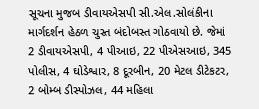સૂચના મુજબ ડીવાયએસપી સી.એલ.સોલંકીના માર્ગદર્શન હેઠળ ચુસ્ત બંદોબસ્ત ગોઠવાયો છે. જેમાં 2 ડીવાયએસપી, 4 પીઆઇ, 22 પીએસઆઇ, 345 પોલીસ, 4 ઘોડેશ્વાર, 8 દૂરબીન, 20 મેટલ ડીટેકટર, 2 બોમ્બ ડીસ્પોઝલ, 44 મહિલા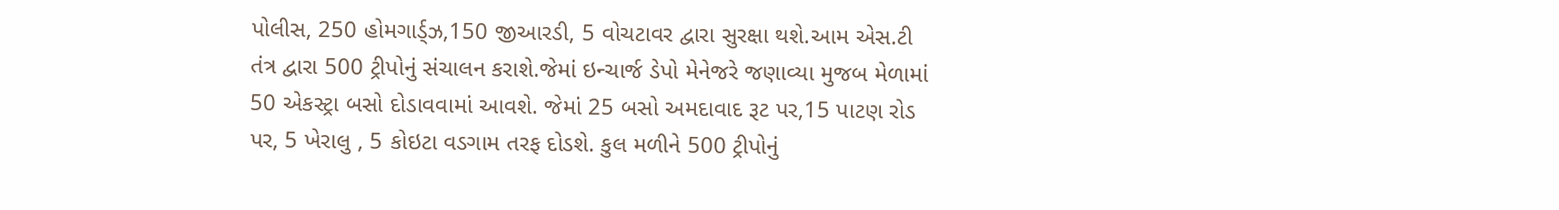પોલીસ, 250 હોમગાર્ડ્ઝ,150 જીઆરડી, 5 વોચટાવર દ્વારા સુરક્ષા થશે.આમ એસ.ટી તંત્ર દ્વારા 500 ટ્રીપોનું સંચાલન કરાશે.જેમાં ઇન્ચાર્જ ડેપો મેનેજરે જણાવ્યા મુજબ મેળામાં 50 એકસ્ટ્રા બસો દોડાવવામાં આવશે. જેમાં 25 બસો અમદાવાદ રૂટ પર,15 પાટણ રોડ પર, 5 ખેરાલુ , 5 કોઇટા વડગામ તરફ દોડશે. કુલ મળીને 500 ટ્રીપોનું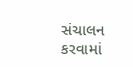સંચાલન કરવામાં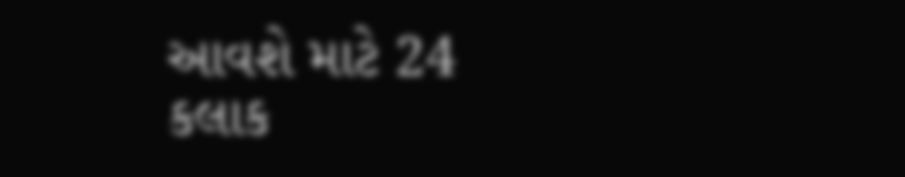આવશે માટે 24 કલાક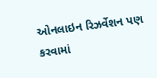ઓનલાઇન રિઝર્વેશન પણ કરવામાં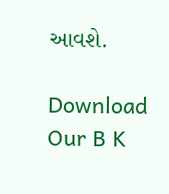આવશે.

Download Our B K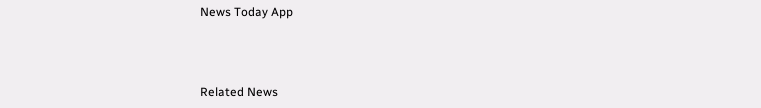News Today App



Related News